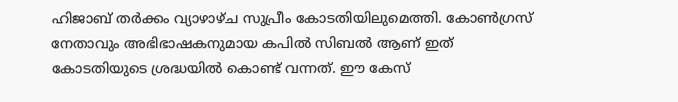ഹിജാബ് തർക്കം വ്യാഴാഴ്ച സുപ്രീം കോടതിയിലുമെത്തി. കോൺഗ്രസ് നേതാവും അഭിഭാഷകനുമായ കപിൽ സിബൽ ആണ് ഇത് കോടതിയുടെ ശ്രദ്ധയിൽ കൊണ്ട് വന്നത്. ഈ കേസ്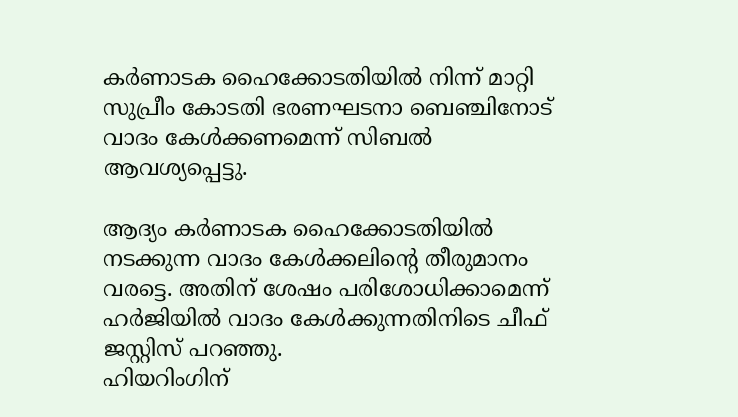കർണാടക ഹൈക്കോടതിയിൽ നിന്ന് മാറ്റി സുപ്രീം കോടതി ഭരണഘടനാ ബെഞ്ചിനോട് വാദം കേൾക്കണമെന്ന് സിബൽ ആവശ്യപ്പെട്ടു.

ആദ്യം കർണാടക ഹൈക്കോടതിയിൽ നടക്കുന്ന വാദം കേൾക്കലിന്റെ തീരുമാനം വരട്ടെ. അതിന് ശേഷം പരിശോധിക്കാമെന്ന് ഹർജിയിൽ വാദം കേൾക്കുന്നതിനിടെ ചീഫ് ജസ്റ്റിസ് പറഞ്ഞു.
ഹിയറിംഗിന്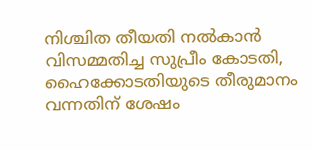നിശ്ചിത തീയതി നൽകാൻ വിസമ്മതിച്ച സുപ്രീം കോടതി, ഹൈക്കോടതിയുടെ തീരുമാനം വന്നതിന് ശേഷം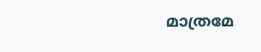മാത്രമേ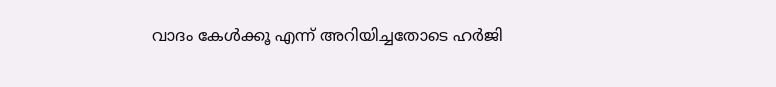വാദം കേൾക്കൂ എന്ന് അറിയിച്ചതോടെ ഹർജി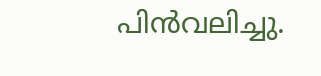പിൻവലിച്ചു.